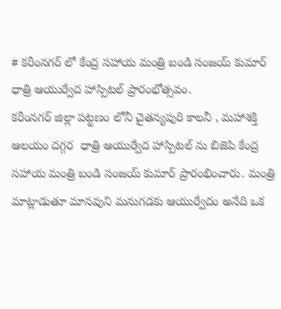# కరీంనగర్ లో కేంద్ర సహాయ మంత్రి బండి సంజయ్ కుమార్ ధాత్రి ఆయుర్వేద హాస్పిటల్ ప్రారంభోత్సవం.
కరీంనగర్ జిల్లా పట్టణం లోనీ చైతన్యపురి కాలనీ , మహాశక్తి ఆలయం దగ్గర  ధాత్రి ఆయుర్వేద హాస్పిటల్ ను బిజెపి కేంద్ర సహాయ మంత్రి బండి సంజయ్ కుమార్ ప్రారంభించారు. మంత్రి మాట్లాడుతూ మానవుని మనుగడకు ఆయుర్వేదం అనేది ఒక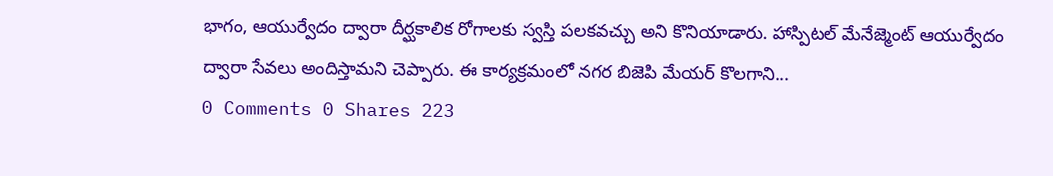భాగం, ఆయుర్వేదం ద్వారా దీర్ఘకాలిక రోగాలకు స్వస్తి పలకవచ్చు అని కొనియాడారు. హాస్పిటల్ మేనేజ్మెంట్ ఆయుర్వేదం ద్వారా సేవలు అందిస్తామని చెప్పారు. ఈ కార్యక్రమంలో నగర బిజెపి మేయర్ కొలగాని...
0 Comments 0 Shares 223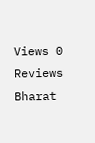Views 0 Reviews
Bharat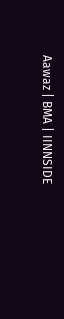Aawaz | BMA | IINNSIDE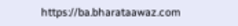https://ba.bharataawaz.com